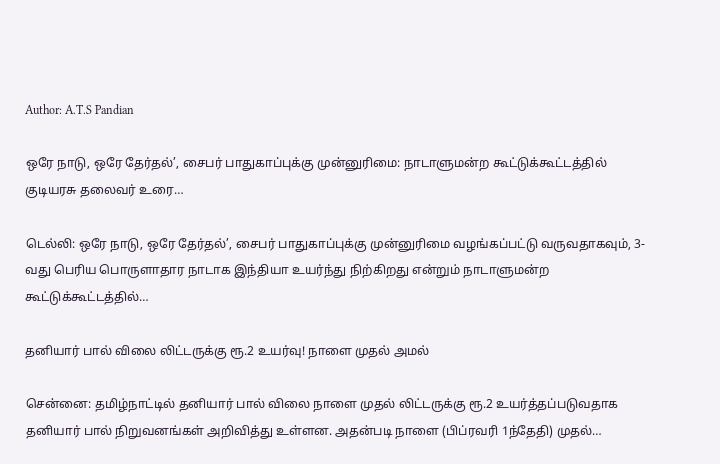Author: A.T.S Pandian

ஒரே நாடு, ஒரே தேர்தல்’, சைபர் பாதுகாப்புக்கு முன்னுரிமை: நாடாளுமன்ற கூட்டுக்கூட்டத்தில் குடியரசு தலைவர் உரை…

டெல்லி: ஒரே நாடு, ஒரே தேர்தல்’, சைபர் பாதுகாப்புக்கு முன்னுரிமை வழங்கப்பட்டு வருவதாகவும், 3-வது பெரிய பொருளாதார நாடாக இந்தியா உயர்ந்து நிற்கிறது என்றும் நாடாளுமன்ற கூட்டுக்கூட்டத்தில்…

தனியார் பால் விலை லிட்டருக்கு ரூ.2 உயர்வு! நாளை முதல் அமல்

சென்னை: தமிழ்நாட்டில் தனியார் பால் விலை நாளை முதல் லிட்டருக்கு ரூ.2 உயர்த்தப்படுவதாக தனியார் பால் நிறுவனங்கள் அறிவித்து உள்ளன. அதன்படி நாளை (பிப்ரவரி 1ந்தேதி) முதல்…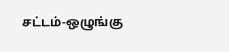சட்டம்-ஒழுங்கு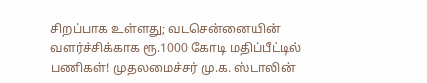சிறப்பாக உள்ளது; வடசென்னையின் வளர்ச்சிக்காக ரூ.1000 கோடி மதிப்பீட்டில் பணிகள்! முதலமைச்சர் மு.க. ஸ்டாலின்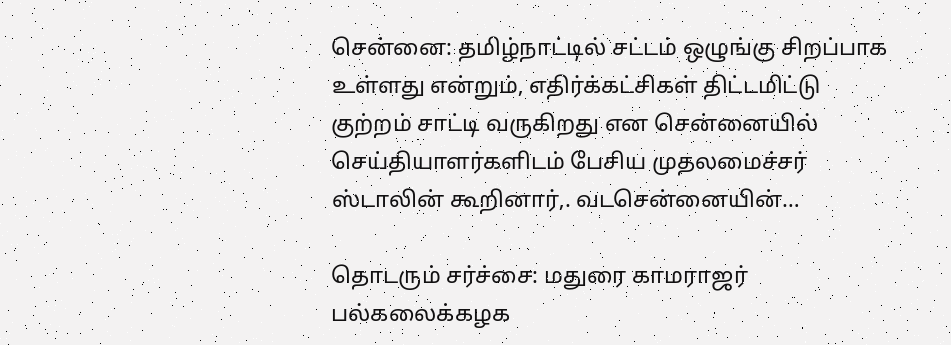சென்னை: தமிழ்நாட்டில் சட்டம் ஒழுங்கு சிறப்பாக உள்ளது என்றும், எதிர்க்கட்சிகள் திட்டமிட்டு குற்றம் சாட்டி வருகிறது என சென்னையில் செய்தியாளர்களிடம் பேசிய முதலமைச்சர் ஸ்டாலின் கூறினார்,. வடசென்னையின்…

தொடரும் சர்ச்சை: மதுரை காமராஜர் பல்கலைக்கழக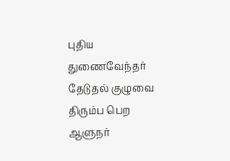புதிய துணைவேந்தர் தேடுதல் குழுவை திரும்ப பெற ஆளுநர்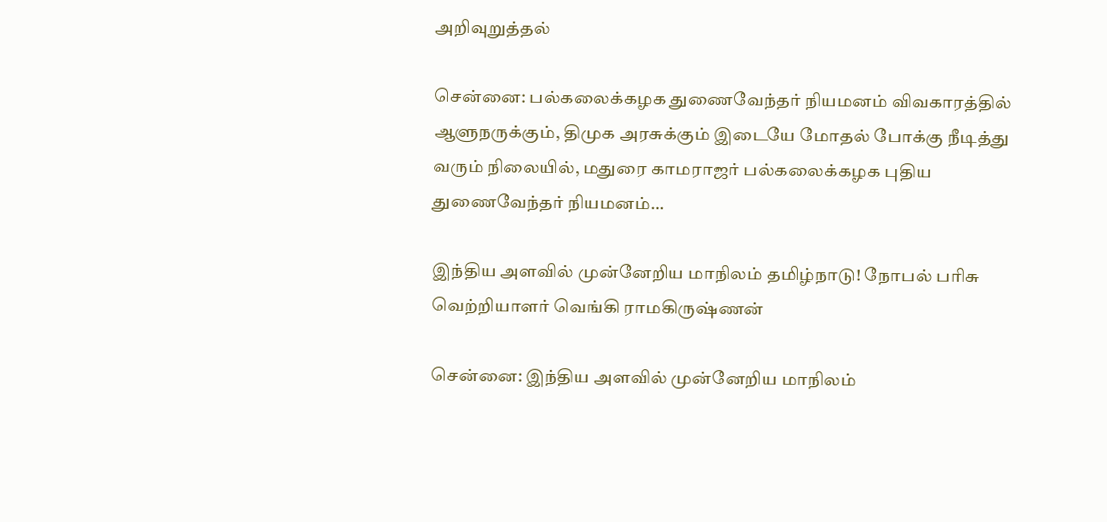அறிவுறுத்தல்

சென்னை: பல்கலைக்கழக துணைவேந்தர் நியமனம் விவகாரத்தில் ஆளுநருக்கும், திமுக அரசுக்கும் இடையே மோதல் போக்கு நீடித்து வரும் நிலையில், மதுரை காமராஜர் பல்கலைக்கழக புதிய துணைவேந்தர் நியமனம்…

இந்திய அளவில் முன்னேறிய மாநிலம் தமிழ்நாடு! நோபல் பரிசு வெற்றியாளர் வெங்கி ராமகிருஷ்ணன்

சென்னை: இந்திய அளவில் முன்னேறிய மாநிலம்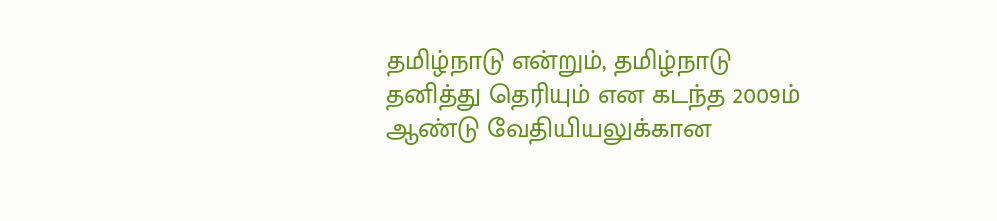தமிழ்நாடு என்றும், தமிழ்நாடு தனித்து தெரியும் என கடந்த 2009ம் ஆண்டு வேதியியலுக்கான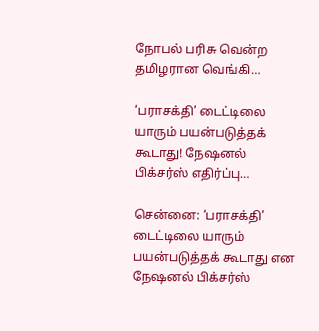நோபல் பரிசு வென்ற தமிழரான வெங்கி…

‘பராசக்தி’ டைட்டிலை யாரும் பயன்படுத்தக் கூடாது! நேஷனல் பிக்சர்ஸ் எதிர்ப்பு…

சென்னை: ‘பராசக்தி’ டைட்டிலை யாரும் பயன்படுத்தக் கூடாது என நேஷனல் பிக்சர்ஸ்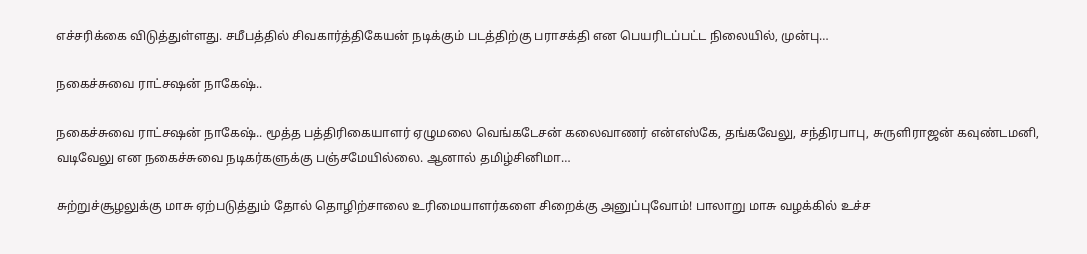எச்சரிக்கை விடுத்துள்ளது. சமீபத்தில் சிவகார்த்திகேயன் நடிக்கும் படத்திற்கு பராசக்தி என பெயரிடப்பட்ட நிலையில், முன்பு…

நகைச்சுவை ராட்சஷன் நாகேஷ்..

நகைச்சுவை ராட்சஷன் நாகேஷ்.. மூத்த பத்திரிகையாளர் ஏழுமலை வெங்கடேசன் கலைவாணர் என்எஸ்கே, தங்கவேலு, சந்திரபாபு, சுருளிராஜன் கவுண்டமனி, வடிவேலு என நகைச்சுவை நடிகர்களுக்கு பஞ்சமேயில்லை. ஆனால் தமிழ்சினிமா…

சுற்றுச்சூழலுக்கு மாசு ஏற்படுத்தும் தோல் தொழிற்சாலை உரிமையாளர்களை சிறைக்கு அனுப்புவோம்! பாலாறு மாசு வழக்கில் உச்ச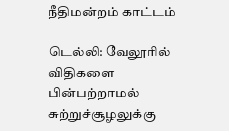நீதிமன்றம் காட்டம்

டெல்லி: வேலூரில் விதிகளை பின்பற்றாமல் சுற்றுச்சூழலுக்கு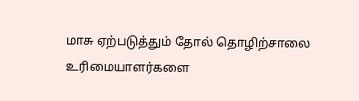மாசு ஏற்படுத்தும் தோல் தொழிற்சாலை உரிமையாளர்களை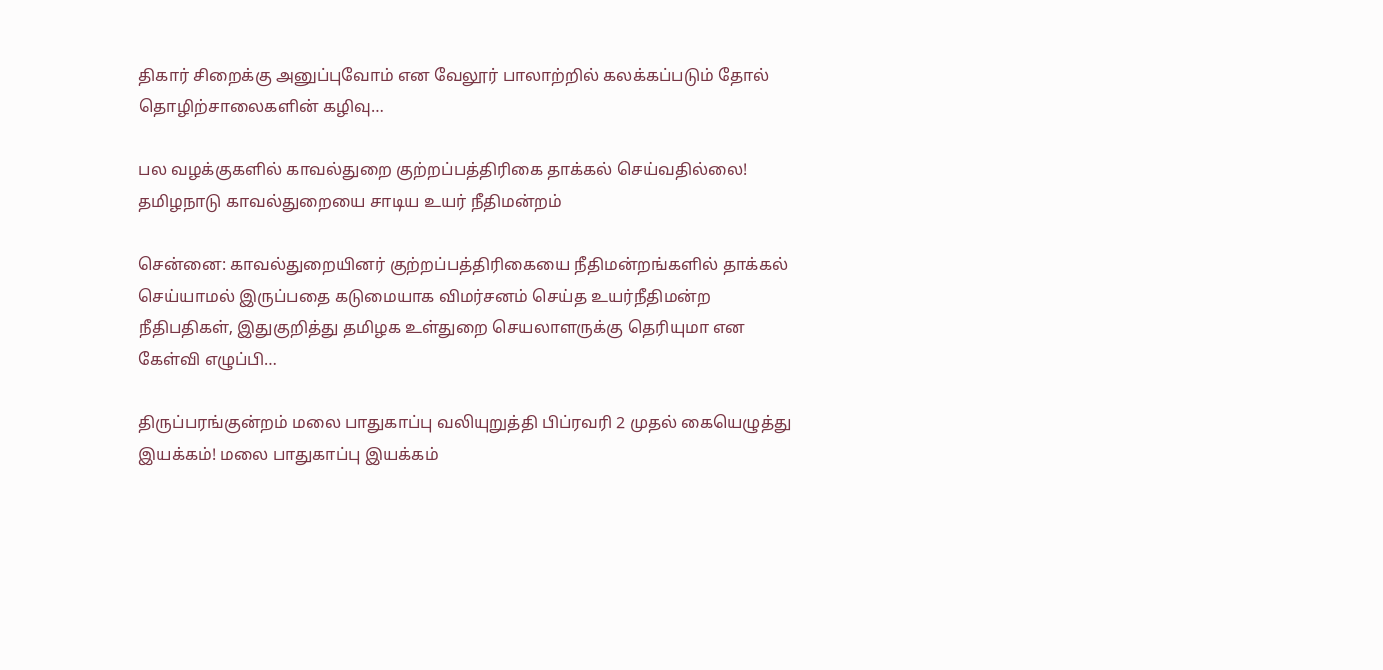திகார் சிறைக்கு அனுப்புவோம் என வேலூர் பாலாற்றில் கலக்கப்படும் தோல் தொழிற்சாலைகளின் கழிவு…

பல வழக்குகளில் காவல்துறை குற்றப்பத்திரிகை தாக்கல் செய்வதில்லை! தமிழநாடு காவல்துறையை சாடிய உயர் நீதிமன்றம்

சென்னை: காவல்துறையினர் குற்றப்பத்திரிகையை நீதிமன்றங்களில் தாக்கல் செய்யாமல் இருப்பதை கடுமையாக விமர்சனம் செய்த உயர்நீதிமன்ற நீதிபதிகள், இதுகுறித்து தமிழக உள்துறை செயலாளருக்கு தெரியுமா என கேள்வி எழுப்பி…

திருப்பரங்குன்றம் மலை பாதுகாப்பு வலியுறுத்தி பிப்ரவரி 2 முதல் கையெழுத்து இயக்கம்! மலை பாதுகாப்பு இயக்கம்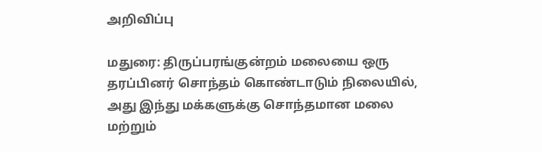அறிவிப்பு

மதுரை: திருப்பரங்குன்றம் மலையை ஒரு தரப்பினர் சொந்தம் கொண்டாடும் நிலையில், அது இந்து மக்களுக்கு சொந்தமான மலை மற்றும்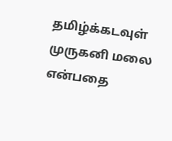தமிழ்க்கடவுள் முருகனி மலை என்பதை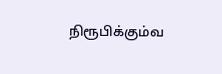நிரூபிக்கும்வ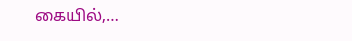கையில்,…